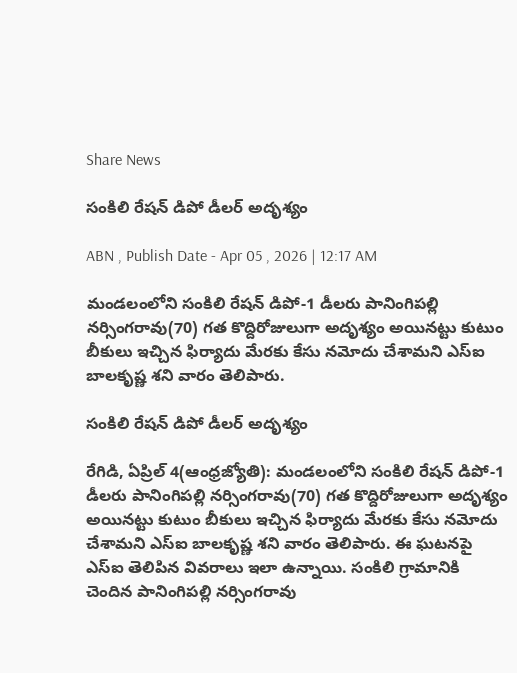Share News

సంకిలి రేషన్‌ డిపో డీలర్‌ అదృశ్యం

ABN , Publish Date - Apr 05 , 2026 | 12:17 AM

మండలంలోని సంకిలి రేషన్‌ డిపో-1 డీలరు పానింగిపల్లి నర్సింగరావు(70) గత కొద్దిరోజులుగా అదృశ్యం అయినట్టు కుటుం బీకులు ఇచ్చిన ఫిర్యాదు మేరకు కేసు నమోదు చేశామని ఎస్‌ఐ బాలకృష్ణ శని వారం తెలిపారు.

సంకిలి రేషన్‌ డిపో డీలర్‌ అదృశ్యం

రేగిడి, ఏప్రిల్‌ 4(ఆంధ్రజ్యోతి): మండలంలోని సంకిలి రేషన్‌ డిపో-1 డీలరు పానింగిపల్లి నర్సింగరావు(70) గత కొద్దిరోజులుగా అదృశ్యం అయినట్టు కుటుం బీకులు ఇచ్చిన ఫిర్యాదు మేరకు కేసు నమోదు చేశామని ఎస్‌ఐ బాలకృష్ణ శని వారం తెలిపారు. ఈ ఘటనపై ఎస్‌ఐ తెలిపిన వివరాలు ఇలా ఉన్నాయి. సంకిలి గ్రామానికి చెందిన పానింగిపల్లి నర్సింగరావు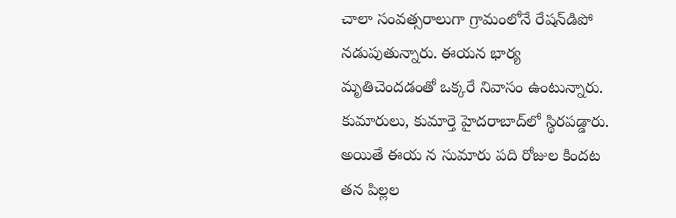చాలా సంవత్సరాలుగా గ్రామంలోనే రేషన్‌డిపో నడుపుతున్నారు. ఈయన భార్య మృతిచెందడంతో ఒక్కరే నివాసం ఉంటున్నారు. కుమారులు, కుమార్తె హైదరాబాద్‌లో స్థిరపడ్డారు. అయితే ఈయ న సుమారు పది రోజుల కిందట తన పిల్లల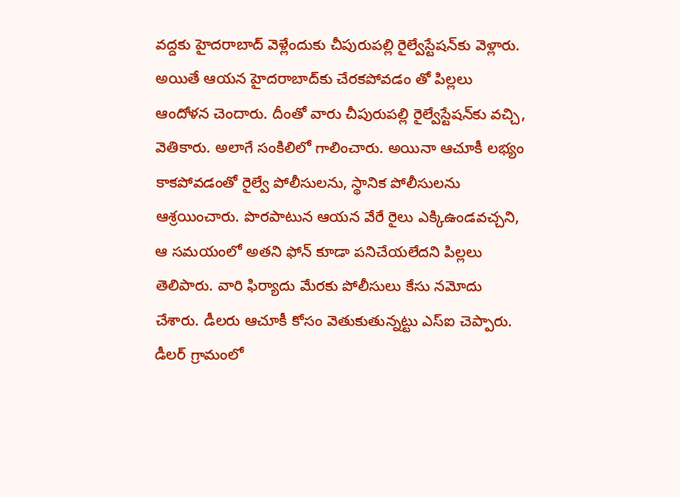వద్దకు హైదరాబాద్‌ వెళ్లేందుకు చీపురుపల్లి రైల్వేస్టేషన్‌కు వెళ్లారు. అయితే ఆయన హైదరాబాద్‌కు చేరకపోవడం తో పిల్లలు ఆందోళన చెందారు. దీంతో వారు చీపురుపల్లి రైల్వేస్టేషన్‌కు వచ్చి, వెతికారు. అలాగే సంకిలిలో గాలించారు. అయినా ఆచూకీ లభ్యం కాకపోవడంతో రైల్వే పోలీసులను, స్థానిక పోలీసులను ఆశ్రయించారు. పొరపాటున ఆయన వేరే రైలు ఎక్కిఉండవచ్చని, ఆ సమయంలో అతని ఫోన్‌ కూడా పనిచేయలేదని పిల్లలు తెలిపారు. వారి ఫిర్యాదు మేరకు పోలీసులు కేసు నమోదు చేశారు. డీలరు ఆచూకీ కోసం వెతుకుతున్నట్టు ఎస్‌ఐ చెప్పారు. డీలర్‌ గ్రామంలో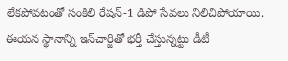లేకపోవటంతో సంకిలి రేషన్‌-1 డిపో సేవలు నిలిచిపోయాయి. ఈయన స్థానాన్ని ఇన్‌చార్జితో భర్తీ చేస్తున్నట్టు డీటీ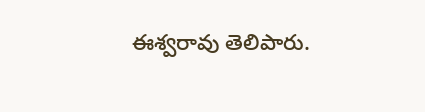ఈశ్వరావు తెలిపారు.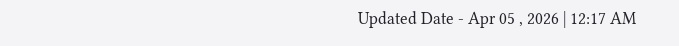Updated Date - Apr 05 , 2026 | 12:17 AM